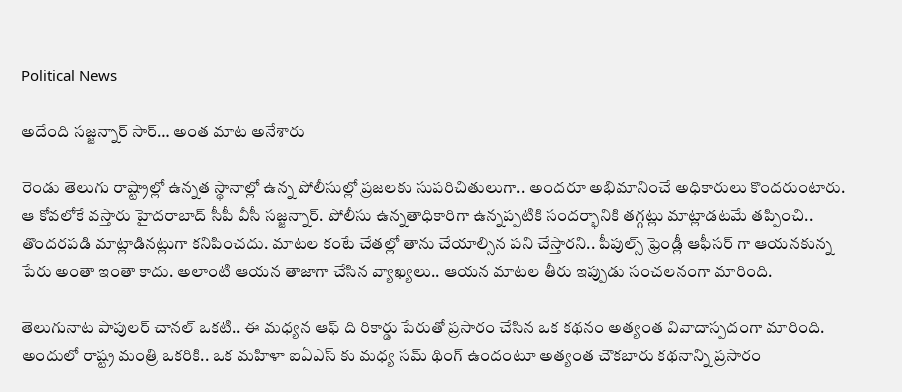Political News

అదేంది సజ్జన్నార్ సార్… అంత మాట అనేశారు

రెండు తెలుగు రాష్ట్రాల్లో ఉన్నత స్థానాల్లో ఉన్న పోలీసుల్లో ప్రజలకు సుపరిచితులుగా.. అందరూ అభిమానించే అధికారులు కొందరుంటారు. ఆ కోవలోకే వస్తారు హైదరాబాద్ సీపీ వీసీ సజ్జన్నార్. పోలీసు ఉన్నతాధికారిగా ఉన్నప్పటికి సందర్భానికి తగ్గట్లు మాట్లాడటమే తప్పించి.. తొందరపడి మాట్లాడినట్లుగా కనిపించదు. మాటల కంటే చేతల్లో తాను చేయాల్సిన పని చేస్తారని.. పీపుల్స్ ఫ్రెండ్లీ ఆఫీసర్ గా ఆయనకున్న పేరు అంతా ఇంతా కాదు. అలాంటి ఆయన తాజాగా చేసిన వ్యాఖ్యలు.. ఆయన మాటల తీరు ఇప్పుడు సంచలనంగా మారింది.

తెలుగునాట పాపులర్ చానల్ ఒకటి.. ఈ మధ్యన ఆఫ్ ది రికార్డు పేరుతో ప్రసారం చేసిన ఒక కథనం అత్యంత వివాదాస్పదంగా మారింది. అందులో రాష్ట్ర మంత్రి ఒకరికి.. ఒక మహిళా ఐఏఎస్ కు మధ్య సమ్ థింగ్ ఉందంటూ అత్యంత చౌకబారు కథనాన్ని ప్రసారం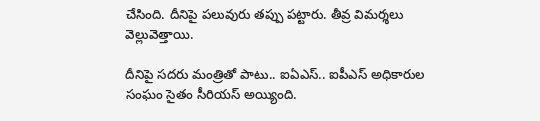చేసింది. దీనిపై పలువురు తప్పు పట్టారు. తీవ్ర విమర్శలు వెల్లువెత్తాయి.

దీనిపై సదరు మంత్రితో పాటు.. ఐఏఎస్.. ఐపీఎస్ అధికారుల సంఘం సైతం సీరియస్ అయ్యింది.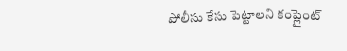పోలీసు కేసు పెట్టాలని కంప్లైంట్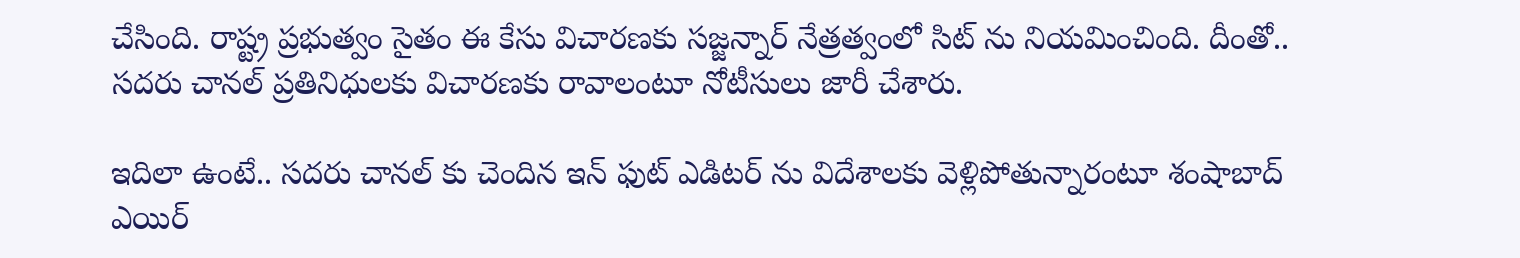చేసింది. రాష్ట్ర ప్రభుత్వం సైతం ఈ కేసు విచారణకు సజ్జన్నార్ నేత్రత్వంలో సిట్ ను నియమించింది. దీంతో.. సదరు చానల్ ప్రతినిధులకు విచారణకు రావాలంటూ నోటీసులు జారీ చేశారు.

ఇదిలా ఉంటే.. సదరు చానల్ కు చెందిన ఇన్ ఫుట్ ఎడిటర్ ను విదేశాలకు వెళ్లిపోతున్నారంటూ శంషాబాద్ ఎయిర్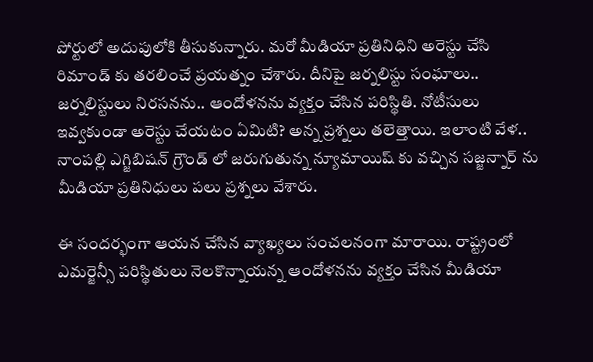పోర్టులో అదుపులోకి తీసుకున్నారు. మరో మీడియా ప్రతినిధిని అరెస్టు చేసి రిమాండ్ కు తరలించే ప్రయత్నం చేశారు. దీనిపై జర్నలిస్టు సంఘాలు.. జర్నలిస్టులు నిరసనను.. ఆందోళనను వ్యక్తం చేసిన పరిస్థితి. నోటీసులు ఇవ్వకుండా అరెస్టు చేయటం ఏమిటి? అన్న ప్రశ్నలు తలెత్తాయి. ఇలాంటి వేళ.. నాంపల్లి ఎగ్జిబిషన్ గ్రౌండ్ లో జరుగుతున్న న్యూమాయిష్ కు వచ్చిన సజ్జన్నార్ ను మీడియా ప్రతినిధులు పలు ప్రశ్నలు వేశారు.

ఈ సందర్భంగా ఆయన చేసిన వ్యాఖ్యలు సంచలనంగా మారాయి. రాష్ట్రంలో ఎమర్జెన్సీ పరిస్థితులు నెలకొన్నాయన్న ఆందోళనను వ్యక్తం చేసిన మీడియా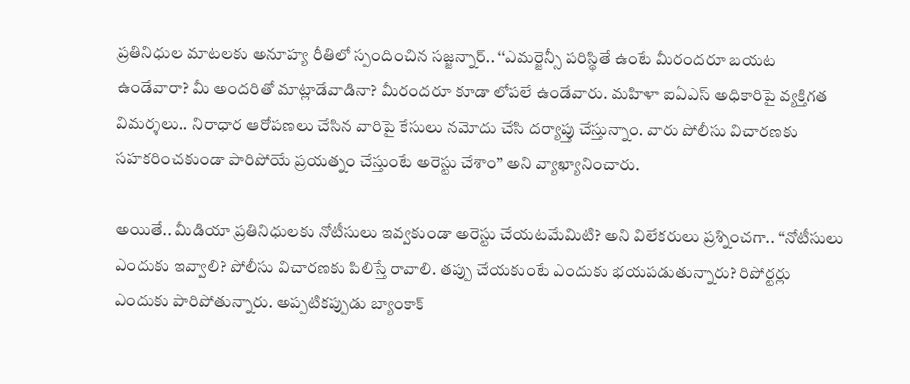ప్రతినిధుల మాటలకు అనూహ్య రీతిలో స్పందించిన సజ్జన్నార్.. ‘‘ఎమర్జెన్సీ పరిస్థితే ఉంటే మీరందరూ బయట ఉండేవారా? మీ అందరితో మాట్లాడేవాడినా? మీరందరూ కూడా లోపలే ఉండేవారు. మహిళా ఐఏఎస్ అధికారిపై వ్యక్తిగత విమర్శలు.. నిరాధార ఆరోపణలు చేసిన వారిపై కేసులు నమోదు చేసి దర్యాప్తు చేస్తున్నాం. వారు పోలీసు విచారణకు సహకరించకుండా పారిపోయే ప్రయత్నం చేస్తుంటే అరెస్టు చేశాం’’ అని వ్యాఖ్యానించారు.

అయితే.. మీడియా ప్రతినిధులకు నోటీసులు ఇవ్వకుండా అరెస్టు చేయటమేమిటి? అని విలేకరులు ప్రశ్నించగా.. ‘‘నోటీసులు ఎందుకు ఇవ్వాలి? పోలీసు విచారణకు పిలిస్తే రావాలి. తప్పు చేయకుంటే ఎందుకు భయపడుతున్నారు? రిపోర్టర్లు ఎందుకు పారిపోతున్నారు. అప్పటికప్పుడు బ్యాంకాక్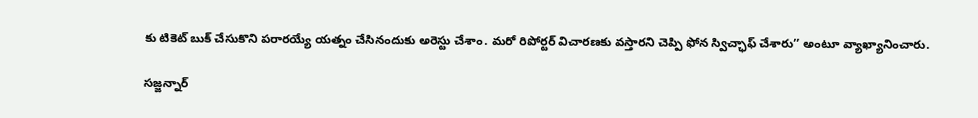కు టికెట్ బుక్ చేసుకొని పరారయ్యే యత్నం చేసినందుకు అరెస్టు చేశాం. మరో రిపోర్టర్ విచారణకు వస్తారని చెప్పి ఫోన స్విచ్ఛాఫ్ చేశారు’’ అంటూ వ్యాఖ్యానించారు.

సజ్జన్నార్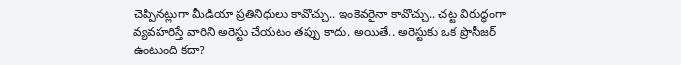చెప్పినట్లుగా మీడియా ప్రతినిధులు కావొచ్చు.. ఇంకెవరైనా కావొచ్చు.. చట్ట విరుద్ధంగా వ్యవహరిస్తే వారిని అరెస్టు చేయటం తప్పు కాదు. అయితే.. అరెస్టుకు ఒక ప్రొసీజర్ ఉంటుంది కదా?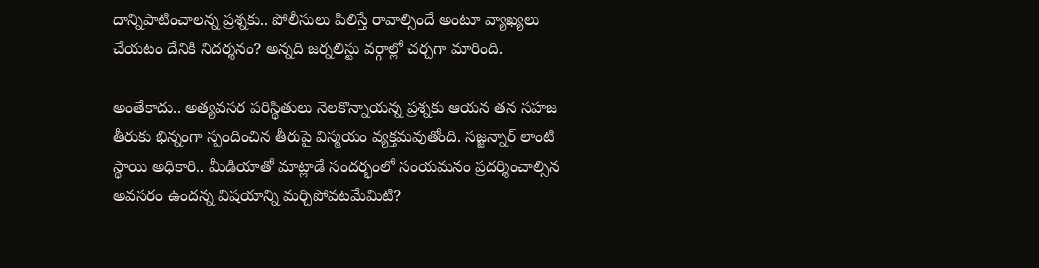దాన్నిపాటించాలన్న ప్రశ్నకు.. పోలీసులు పిలిస్తే రావాల్సిందే అంటూ వ్యాఖ్యలు చేయటం దేనికి నిదర్శనం? అన్నది జర్నలిస్టు వర్గాల్లో చర్చగా మారింది.

అంతేకాదు.. అత్యవసర పరిస్థితులు నెలకొన్నాయన్న ప్రశ్నకు ఆయన తన సహజ తీరుకు భిన్నంగా స్పందించిన తీరుపై విస్మయం వ్యక్తమవుతోంది. సజ్జన్నార్ లాంటి స్థాయి అధికారి.. మీడియాతో మాట్లాడే సందర్భంలో సంయమనం ప్రదర్శించాల్సిన అవసరం ఉందన్న విషయాన్ని మర్చిపోవటమేమిటి?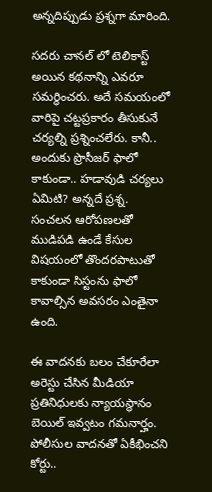అన్నదిప్పుడు ప్రశ్నగా మారింది.

సదరు చానల్ లో టెలికాస్ట్ అయిన కథనాన్ని ఎవరూ సమర్థించరు. అదే సమయంలో వారిపై చట్టప్రకారం తీసుకునే చర్యల్ని ప్రశ్నించలేరు. కానీ.. అందుకు ప్రొసీజర్ ఫాలో కాకుండా.. హడావుడి చర్యలు ఏమిటి? అన్నదే ప్రశ్న. సంచలన ఆరోపణలతో ముడిపడి ఉండే కేసుల విషయంలో తొందరపాటుతో కాకుండా సిస్టంను ఫాలో కావాల్సిన అవసరం ఎంతైనా ఉంది.

ఈ వాదనకు బలం చేకూరేలా అరెస్టు చేసిన మీడియా ప్రతినిధులకు న్యాయస్థానం బెయిల్ ఇవ్వటం గమనార్హం. పోలీసుల వాదనతో ఏకీభించని కోర్టు..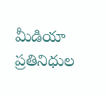మీడియా ప్రతినిధుల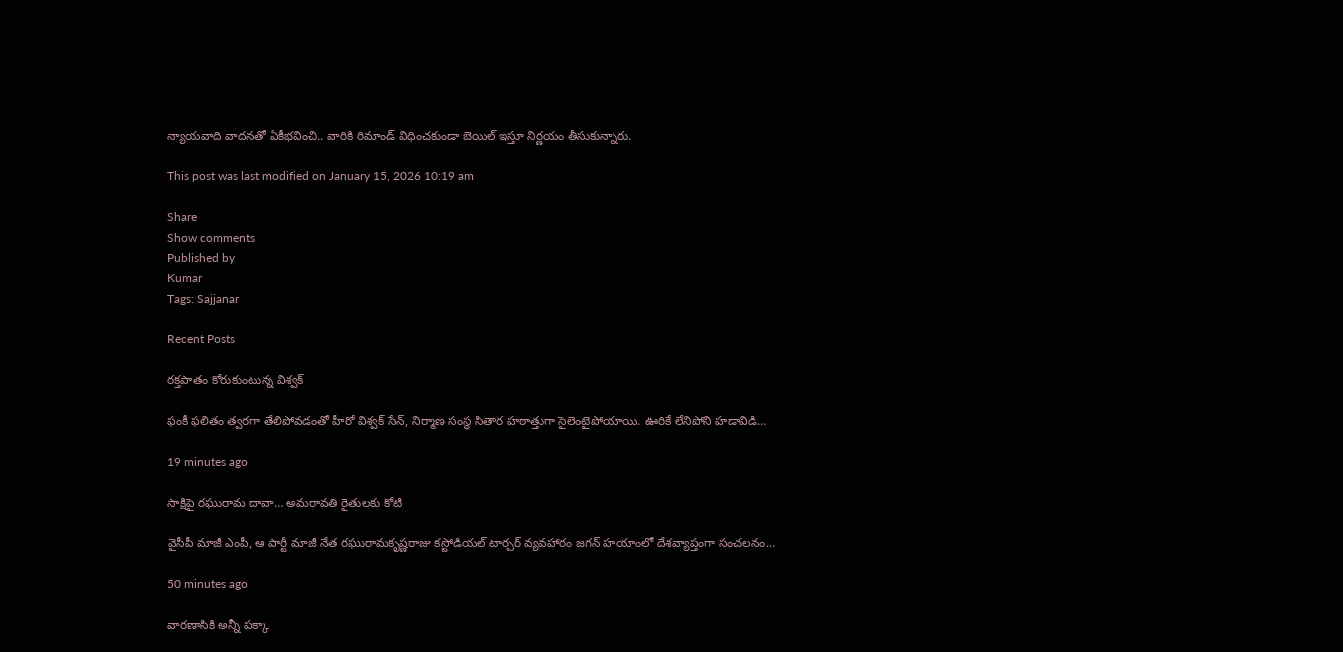న్యాయవాది వాదనతో ఏకీభవించి.. వారికి రిమాండ్ విధించకుండా బెయిల్ ఇస్తూ నిర్ణయం తీసుకున్నారు.

This post was last modified on January 15, 2026 10:19 am

Share
Show comments
Published by
Kumar
Tags: Sajjanar

Recent Posts

రక్తపాతం కోరుకుంటున్న విశ్వక్

ఫంకీ ఫలితం త్వరగా తేలిపోవడంతో హీరో విశ్వక్ సేన్, నిర్మాణ సంస్థ సితార హఠాత్తుగా సైలెంటైపోయాయి. ఊరికే లేనిపోని హడావిడి…

19 minutes ago

సాక్షిపై రఘురామ దావా… అమరావతి రైతులకు కోటి

వైసీపీ మాజీ ఎంపీ, ఆ పార్టీ మాజీ నేత రఘురామకృష్ణరాజు కస్టోడియల్ టార్చర్ వ్యవహారం జగన్ హయాంలో దేశవ్యాప్తంగా సంచలనం…

50 minutes ago

వారణాసికి అన్నీ పక్కా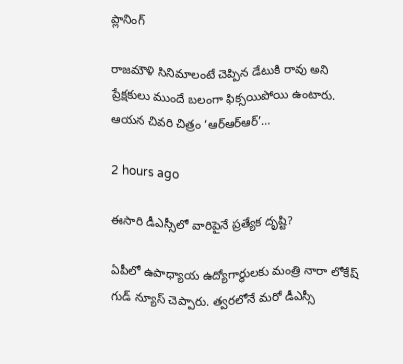ప్లానింగ్

రాజమౌళి సినిమాలంటే చెప్పిన డేటుకి రావు అని ప్రేక్షకులు ముందే బలంగా ఫిక్సయిపోయి ఉంటారు. ఆయన చివరి చిత్రం ‘ఆర్ఆర్ఆర్’…

2 hours ago

ఈసారి డీఎస్సీలో వారిపైనే ప్రత్యేక దృష్టి?

ఏపీలో ఉపాధ్యాయ ఉద్యోగార్ధులకు మంత్రి నారా లోకేష్ గుడ్ న్యూస్ చెప్పారు. త్వరలోనే మరో డీఎస్సీ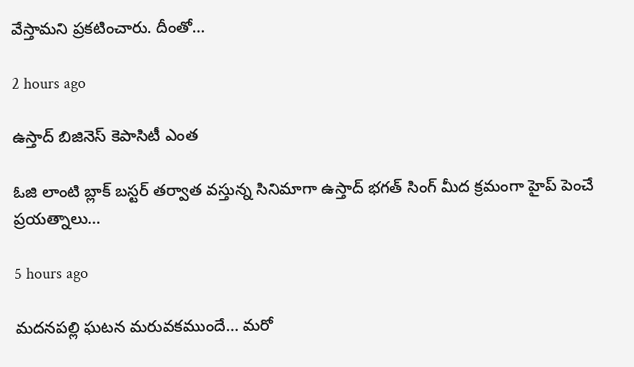వేస్తామని ప్రకటించారు. దీంతో…

2 hours ago

ఉస్తాద్ బిజినెస్ కెపాసిటీ ఎంత

ఓజి లాంటి బ్లాక్ బస్టర్ తర్వాత వస్తున్న సినిమాగా ఉస్తాద్ భగత్ సింగ్ మీద క్రమంగా హైప్ పెంచే ప్రయత్నాలు…

5 hours ago

మదనపల్లి ఘటన మరువకముందే… మరో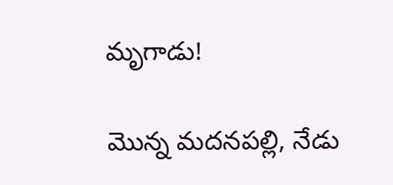మృగాడు!

మొన్న మదనపల్లి, నేడు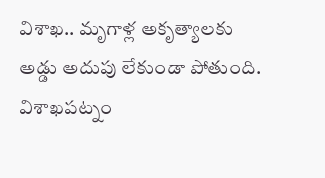విశాఖ.. మృగాళ్ల అకృత్యాలకు అడ్డు అదుపు లేకుండా పోతుంది. విశాఖపట్నం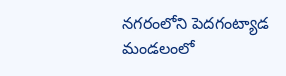నగరంలోని పెదగంట్యాడ మండలంలో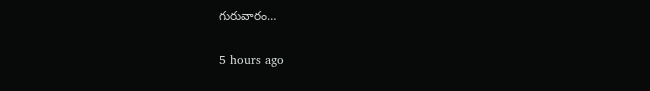గురువారం…

5 hours ago